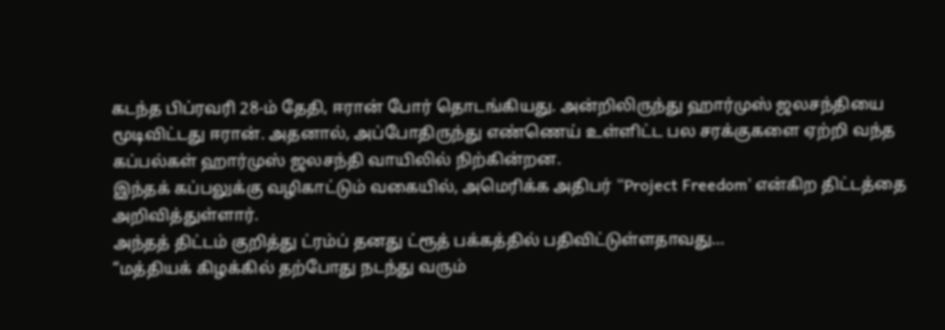கடந்த பிப்ரவரி 28-ம் தேதி, ஈரான் போர் தொடங்கியது. அன்றிலிருந்து ஹார்முஸ் ஜலசந்தியை மூடிவிட்டது ஈரான். அதனால், அப்போதிருந்து எண்ணெய் உள்ளிட்ட பல சரக்குகளை ஏற்றி வந்த கப்பல்கள் ஹார்முஸ் ஜலசந்தி வாயிலில் நிற்கின்றன.
இந்தக் கப்பலுக்கு வழிகாட்டும் வகையில், அமெரிக்க அதிபர் “Project Freedom’ என்கிற திட்டத்தை அறிவித்துள்ளார்.
அந்தத் திட்டம் குறித்து ட்ரம்ப் தனது ட்ரூத் பக்கத்தில் பதிவிட்டுள்ளதாவது…
“மத்தியக் கிழக்கில் தற்போது நடந்து வரும்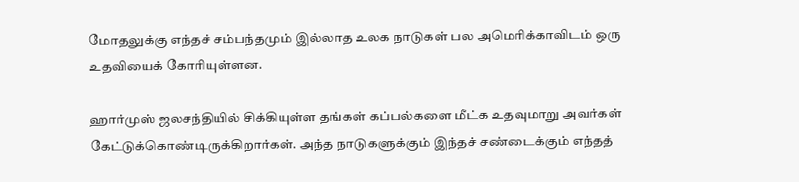மோதலுக்கு எந்தச் சம்பந்தமும் இல்லாத உலக நாடுகள் பல அமெரிக்காவிடம் ஒரு உதவியைக் கோரியுள்ளன.

ஹார்முஸ் ஜலசந்தியில் சிக்கியுள்ள தங்கள் கப்பல்களை மீட்க உதவுமாறு அவர்கள் கேட்டுக்கொண்டிருக்கிறார்கள். அந்த நாடுகளுக்கும் இந்தச் சண்டைக்கும் எந்தத்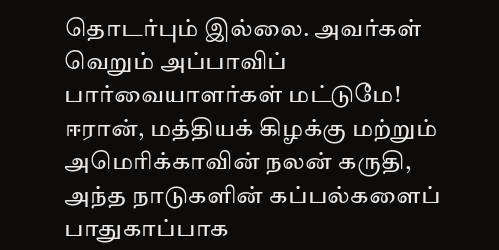தொடர்பும் இல்லை. அவர்கள் வெறும் அப்பாவிப் பார்வையாளர்கள் மட்டுமே!
ஈரான், மத்தியக் கிழக்கு மற்றும் அமெரிக்காவின் நலன் கருதி, அந்த நாடுகளின் கப்பல்களைப் பாதுகாப்பாக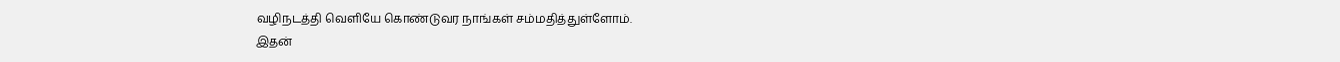வழிநடத்தி வெளியே கொண்டுவர நாங்கள் சம்மதித்துள்ளோம்.
இதன்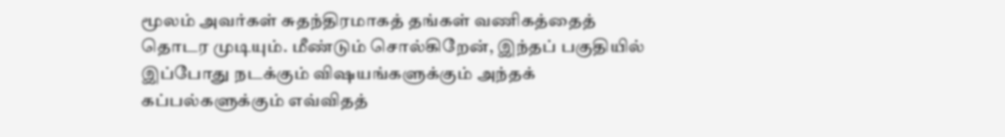மூலம் அவர்கள் சுதந்திரமாகத் தங்கள் வணிகத்தைத் தொடர முடியும். மீண்டும் சொல்கிறேன், இந்தப் பகுதியில் இப்போது நடக்கும் விஷயங்களுக்கும் அந்தக் கப்பல்களுக்கும் எவ்விதத்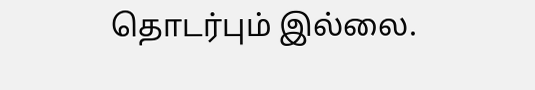தொடர்பும் இல்லை.